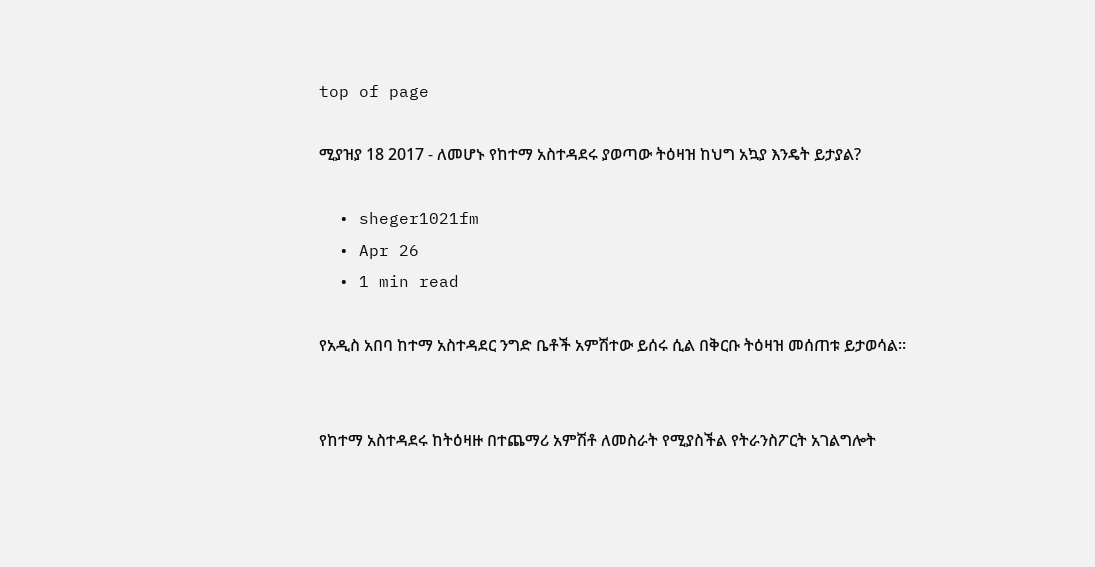top of page

ሚያዝያ 18 2017 - ለመሆኑ የከተማ አስተዳደሩ ያወጣው ትዕዛዝ ከህግ አኳያ እንዴት ይታያል?

  • sheger1021fm
  • Apr 26
  • 1 min read

የአዲስ አበባ ከተማ አስተዳደር ንግድ ቤቶች አምሽተው ይሰሩ ሲል በቅርቡ ትዕዛዝ መሰጠቱ ይታወሳል፡፡


የከተማ አስተዳደሩ ከትዕዛዙ በተጨማሪ አምሽቶ ለመስራት የሚያስችል የትራንስፖርት አገልግሎት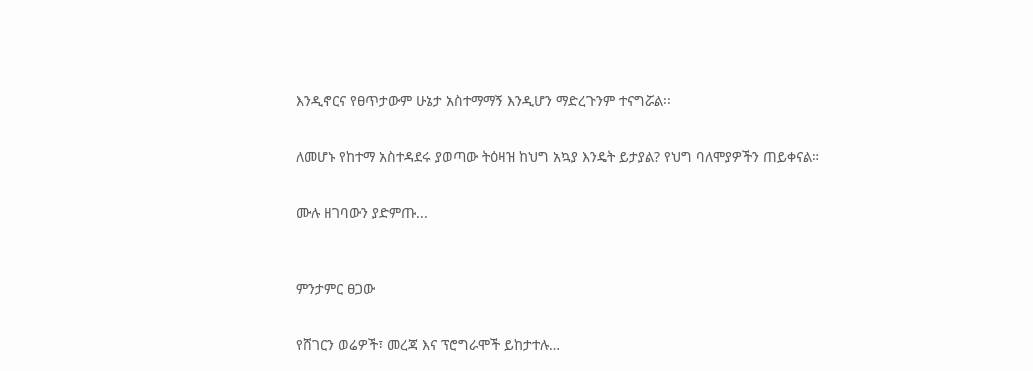እንዲኖርና የፀጥታውም ሁኔታ አስተማማኝ እንዲሆን ማድረጉንም ተናግሯል፡፡


ለመሆኑ የከተማ አስተዳደሩ ያወጣው ትዕዛዝ ከህግ አኳያ እንዴት ይታያል? የህግ ባለሞያዎችን ጠይቀናል።


ሙሉ ዘገባውን ያድምጡ...



ምንታምር ፀጋው


የሸገርን ወሬዎች፣ መረጃ እና ፕሮግራሞች ይከታተሉ…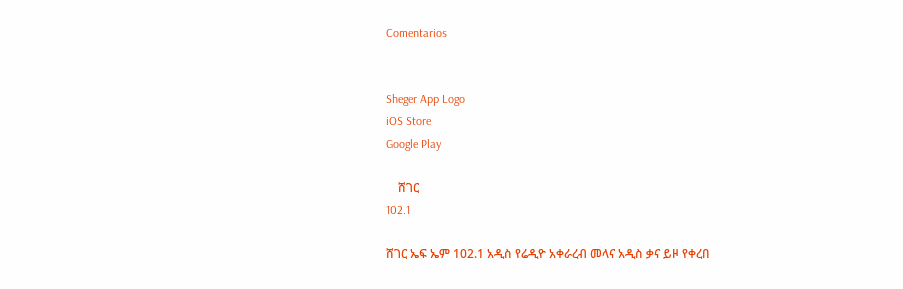Comentarios


Sheger App Logo
iOS Store
Google Play

    ሸገር
102.1

ሸገር ኤፍ ኤም 102.1 አዲስ የሬዲዮ አቀራረብ መላና አዲስ ቃና ይዞ የቀረበ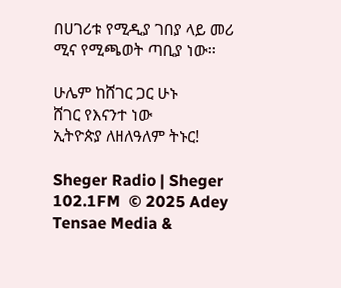በሀገሪቱ የሚዲያ ገበያ ላይ መሪ ሚና የሚጫወት ጣቢያ ነው፡፡

ሁሌም ከሸገር ጋር ሁኑ
ሸገር የእናንተ ነው
ኢትዮጵያ ለዘለዓለም ትኑር!

Sheger Radio | Sheger 102.1FM  © 2025 Adey Tensae Media &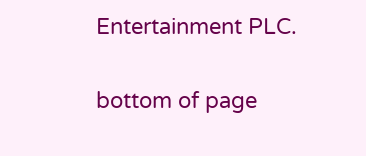Entertainment PLC.

bottom of page